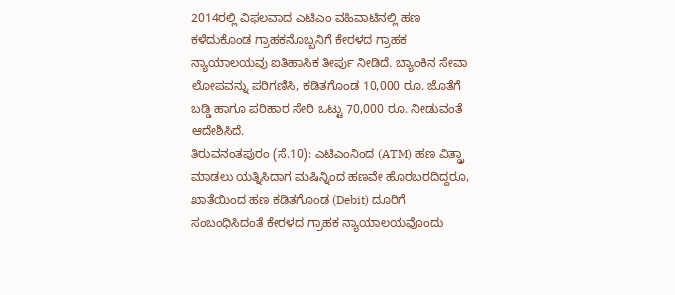2014ರಲ್ಲಿ ವಿಫಲವಾದ ಎಟಿಎಂ ವಹಿವಾಟಿನಲ್ಲಿ ಹಣ ಕಳೆದುಕೊಂಡ ಗ್ರಾಹಕನೊಬ್ಬನಿಗೆ ಕೇರಳದ ಗ್ರಾಹಕ ನ್ಯಾಯಾಲಯವು ಐತಿಹಾಸಿಕ ತೀರ್ಪು ನೀಡಿದೆ. ಬ್ಯಾಂಕಿನ ಸೇವಾ ಲೋಪವನ್ನು ಪರಿಗಣಿಸಿ, ಕಡಿತಗೊಂಡ 10,000 ರೂ. ಜೊತೆಗೆ ಬಡ್ಡಿ ಹಾಗೂ ಪರಿಹಾರ ಸೇರಿ ಒಟ್ಟು 70,000 ರೂ. ನೀಡುವಂತೆ ಆದೇಶಿಸಿದೆ.
ತಿರುವನಂತಪುರಂ (ಸೆ.10): ಎಟಿಎಂನಿಂದ (ATM) ಹಣ ವಿತ್ಡ್ರಾ ಮಾಡಲು ಯತ್ನಿಸಿದಾಗ ಮಷಿನ್ನಿಂದ ಹಣವೇ ಹೊರಬರದಿದ್ದರೂ, ಖಾತೆಯಿಂದ ಹಣ ಕಡಿತಗೊಂಡ (Debit) ದೂರಿಗೆ ಸಂಬಂಧಿಸಿದಂತೆ ಕೇರಳದ ಗ್ರಾಹಕ ನ್ಯಾಯಾಲಯವೊಂದು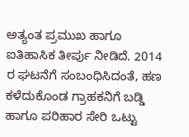ಅತ್ಯಂತ ಪ್ರಮುಖ ಹಾಗೂ ಐತಿಹಾಸಿಕ ತೀರ್ಪು ನೀಡಿದೆ. 2014 ರ ಘಟನೆಗೆ ಸಂಬಂಧಿಸಿದಂತೆ, ಹಣ ಕಳೆದುಕೊಂಡ ಗ್ರಾಹಕನಿಗೆ ಬಡ್ಡಿ ಹಾಗೂ ಪರಿಹಾರ ಸೇರಿ ಒಟ್ಟು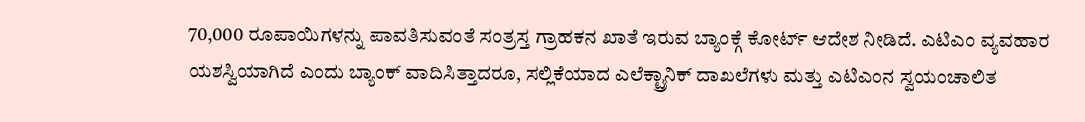70,000 ರೂಪಾಯಿಗಳನ್ನು ಪಾವತಿಸುವಂತೆ ಸಂತ್ರಸ್ತ ಗ್ರಾಹಕನ ಖಾತೆ ಇರುವ ಬ್ಯಾಂಕ್ಗೆ ಕೋರ್ಟ್ ಆದೇಶ ನೀಡಿದೆ. ಎಟಿಎಂ ವ್ಯವಹಾರ ಯಶಸ್ವಿಯಾಗಿದೆ ಎಂದು ಬ್ಯಾಂಕ್ ವಾದಿಸಿತ್ತಾದರೂ, ಸಲ್ಲಿಕೆಯಾದ ಎಲೆಕ್ಟ್ರಾನಿಕ್ ದಾಖಲೆಗಳು ಮತ್ತು ಎಟಿಎಂನ ಸ್ವಯಂಚಾಲಿತ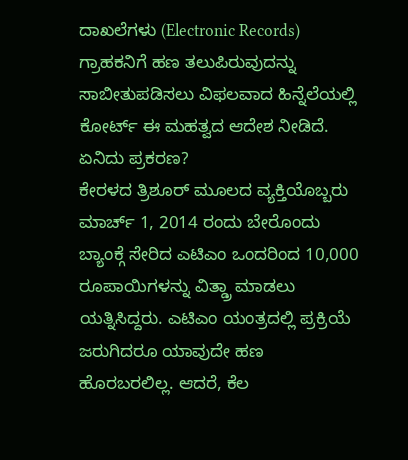ದಾಖಲೆಗಳು (Electronic Records) ಗ್ರಾಹಕನಿಗೆ ಹಣ ತಲುಪಿರುವುದನ್ನು ಸಾಬೀತುಪಡಿಸಲು ವಿಫಲವಾದ ಹಿನ್ನೆಲೆಯಲ್ಲಿ ಕೋರ್ಟ್ ಈ ಮಹತ್ವದ ಆದೇಶ ನೀಡಿದೆ.
ಏನಿದು ಪ್ರಕರಣ?
ಕೇರಳದ ತ್ರಿಶೂರ್ ಮೂಲದ ವ್ಯಕ್ತಿಯೊಬ್ಬರು ಮಾರ್ಚ್ 1, 2014 ರಂದು ಬೇರೊಂದು ಬ್ಯಾಂಕ್ಗೆ ಸೇರಿದ ಎಟಿಎಂ ಒಂದರಿಂದ 10,000 ರೂಪಾಯಿಗಳನ್ನು ವಿತ್ಡ್ರಾ ಮಾಡಲು ಯತ್ನಿಸಿದ್ದರು. ಎಟಿಎಂ ಯಂತ್ರದಲ್ಲಿ ಪ್ರಕ್ರಿಯೆ ಜರುಗಿದರೂ ಯಾವುದೇ ಹಣ ಹೊರಬರಲಿಲ್ಲ. ಆದರೆ, ಕೆಲ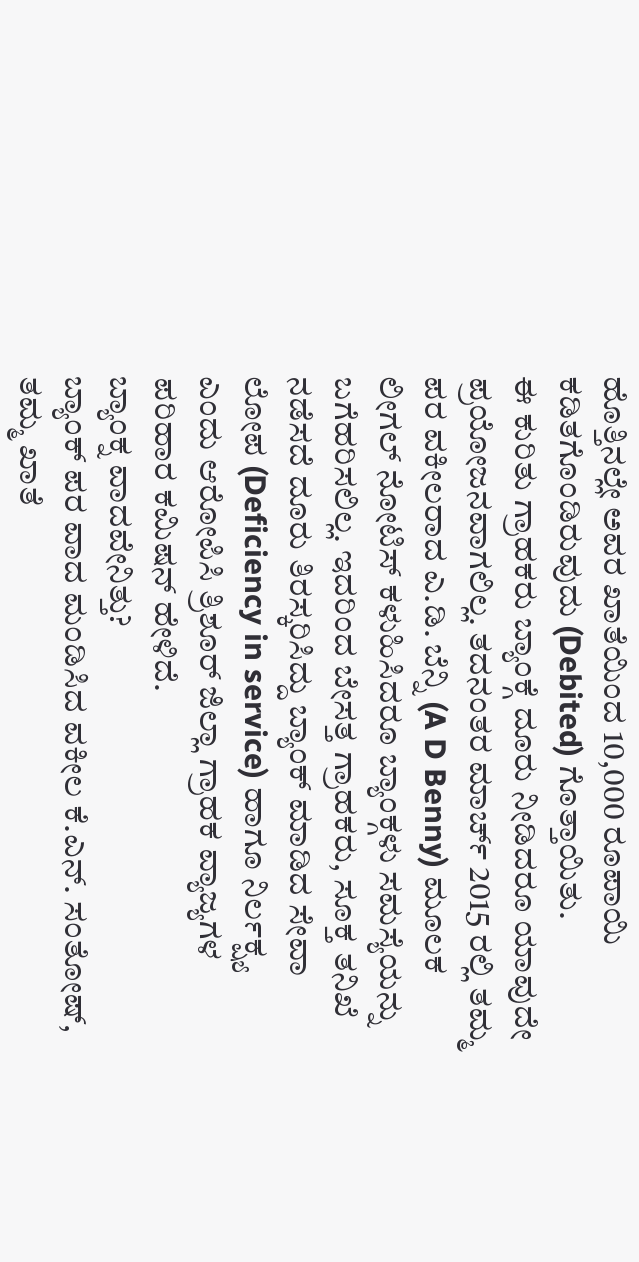ಹೊತ್ತಿನಲ್ಲೇ ಅವರ ಖಾತೆಯಿಂದ 10,000 ರೂಪಾಯಿ ಕಡಿತಗೊಂಡಿರುವುದು (Debited) ಗೊತ್ತಾಯಿತು.
ಈ ಕುರಿತು ಗ್ರಾಹಕರು ಬ್ಯಾಂಕ್ಗೆ ದೂರು ನೀಡಿದರೂ ಯಾವುದೇ ಪ್ರಯೋಜನವಾಗಲಿಲ್ಲ. ತದನಂತರ ಮಾರ್ಚ್ 2015 ರಲ್ಲಿ ತಮ್ಮ ಪರ ವಕೀಲರಾದ ಎ.ಡಿ. ಬೆನ್ನಿ (A D Benny) ಮೂಲಕ ಲೀಗಲ್ ನೋಟಿಸ್ ಕಳುಹಿಸಿದರೂ ಬ್ಯಾಂಕ್ಗಳು ಸಮಸ್ಯೆಯನ್ನು ಬಗೆಹರಿಸಲಿಲ್ಲ. ಇದರಿಂದ ಬೇಸತ್ತ ಗ್ರಾಹಕರು, ಸೂಕ್ತ ತನಿಖೆ ನಡೆಸದೆ ದೂರು ತಿರಸ್ಕರಿಸಿದ್ದು ಬ್ಯಾಂಕ್ ಮಾಡಿದ ಸೇವಾ ಲೋಪ (Deficiency in service) ಹಾಗೂ ನಿರ್ಲಕ್ಷ್ಯ ಎಂದು ಆರೋಪಿಸಿ ತ್ರಿಶೂರ್ ಜಿಲ್ಲಾ ಗ್ರಾಹಕ ವ್ಯಾಜ್ಯಗಳ ಪರಿಹಾರ ಕಮಿಷನ್ ಹೇಳಿದೆ.
ಬ್ಯಾಂಕ್ನ ವಾದವೇನಿತ್ತು?
ಬ್ಯಾಂಕ್ ಪರ ವಾದ ಮಂಡಿಸಿದ ವಕೀಲ ಕೆ.ಎನ್. ಸಂತೋಷ್, ತಮ್ಮ ಖಾತೆ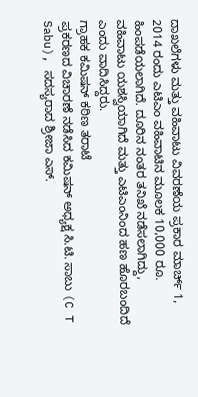ದಾಖಲೆಗಳು ಮತ್ತು ವಹಿವಾಟು ವಿವರಣೆಯ ಪ್ರಕಾರ ಮಾರ್ಚ್ 1, 2014 ರಂದು ಎಟಿಎಂ ವಹಿವಾಟಿನ ಮೂಲಕ 10,000 ರೂ. ಹಿಂಪಡೆಯಲಾಗಿದೆ. ದೂರಿನ ನಂತರ ತನಿಖೆ ನಡೆಸಲಾಗಿದ್ದು, ವಹಿವಾಟು ಯಶಸ್ವಿಯಾಗಿದೆ ಮತ್ತು ಎಟಿಎಂನಿಂದ ಹಣ ಹೊರಬಂದಿದೆ ಎಂದು ವಾದಿಸಿದ್ದರು.
ಗ್ರಾಹಕ ಕಮಿಷನ್ ಕಠಿಣ ತರಾಟೆ
ಪ್ರಕರಣದ ವಿಚಾರಣೆ ನಡೆಸಿದ ಕಮಿಷನ್ ಅಧ್ಯಕ್ಷ ಸಿ.ಟಿ. ಸಾಬು (C T Sabu), ಸದಸ್ಯರಾದ ಶ್ರೀಜಾ ಎಸ್.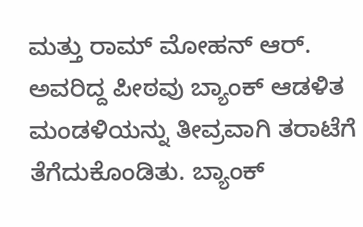ಮತ್ತು ರಾಮ್ ಮೋಹನ್ ಆರ್. ಅವರಿದ್ದ ಪೀಠವು ಬ್ಯಾಂಕ್ ಆಡಳಿತ ಮಂಡಳಿಯನ್ನು ತೀವ್ರವಾಗಿ ತರಾಟೆಗೆ ತೆಗೆದುಕೊಂಡಿತು. ಬ್ಯಾಂಕ್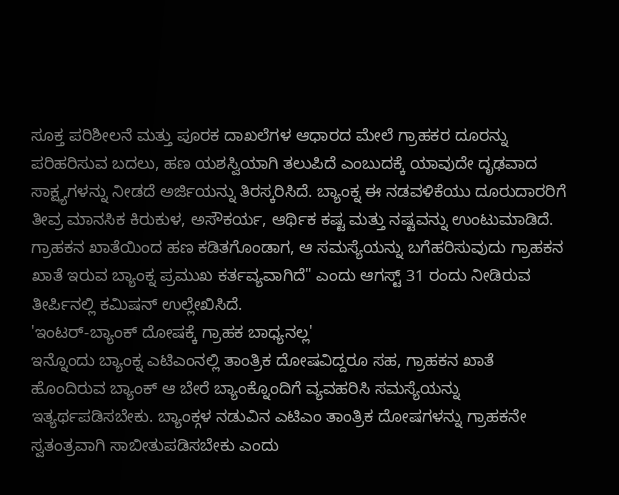ಸೂಕ್ತ ಪರಿಶೀಲನೆ ಮತ್ತು ಪೂರಕ ದಾಖಲೆಗಳ ಆಧಾರದ ಮೇಲೆ ಗ್ರಾಹಕರ ದೂರನ್ನು ಪರಿಹರಿಸುವ ಬದಲು, ಹಣ ಯಶಸ್ವಿಯಾಗಿ ತಲುಪಿದೆ ಎಂಬುದಕ್ಕೆ ಯಾವುದೇ ದೃಢವಾದ ಸಾಕ್ಷ್ಯಗಳನ್ನು ನೀಡದೆ ಅರ್ಜಿಯನ್ನು ತಿರಸ್ಕರಿಸಿದೆ. ಬ್ಯಾಂಕ್ನ ಈ ನಡವಳಿಕೆಯು ದೂರುದಾರರಿಗೆ ತೀವ್ರ ಮಾನಸಿಕ ಕಿರುಕುಳ, ಅಸೌಕರ್ಯ, ಆರ್ಥಿಕ ಕಷ್ಟ ಮತ್ತು ನಷ್ಟವನ್ನು ಉಂಟುಮಾಡಿದೆ. ಗ್ರಾಹಕನ ಖಾತೆಯಿಂದ ಹಣ ಕಡಿತಗೊಂಡಾಗ, ಆ ಸಮಸ್ಯೆಯನ್ನು ಬಗೆಹರಿಸುವುದು ಗ್ರಾಹಕನ ಖಾತೆ ಇರುವ ಬ್ಯಾಂಕ್ನ ಪ್ರಮುಖ ಕರ್ತವ್ಯವಾಗಿದೆ" ಎಂದು ಆಗಸ್ಟ್ 31 ರಂದು ನೀಡಿರುವ ತೀರ್ಪಿನಲ್ಲಿ ಕಮಿಷನ್ ಉಲ್ಲೇಖಿಸಿದೆ.
'ಇಂಟರ್-ಬ್ಯಾಂಕ್ ದೋಷಕ್ಕೆ ಗ್ರಾಹಕ ಬಾಧ್ಯನಲ್ಲ'
ಇನ್ನೊಂದು ಬ್ಯಾಂಕ್ನ ಎಟಿಎಂನಲ್ಲಿ ತಾಂತ್ರಿಕ ದೋಷವಿದ್ದರೂ ಸಹ, ಗ್ರಾಹಕನ ಖಾತೆ ಹೊಂದಿರುವ ಬ್ಯಾಂಕ್ ಆ ಬೇರೆ ಬ್ಯಾಂಕ್ನೊಂದಿಗೆ ವ್ಯವಹರಿಸಿ ಸಮಸ್ಯೆಯನ್ನು ಇತ್ಯರ್ಥಪಡಿಸಬೇಕು. ಬ್ಯಾಂಕ್ಗಳ ನಡುವಿನ ಎಟಿಎಂ ತಾಂತ್ರಿಕ ದೋಷಗಳನ್ನು ಗ್ರಾಹಕನೇ ಸ್ವತಂತ್ರವಾಗಿ ಸಾಬೀತುಪಡಿಸಬೇಕು ಎಂದು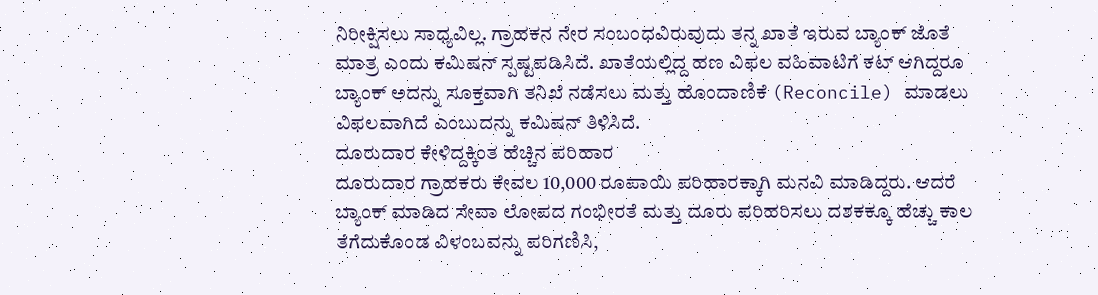ನಿರೀಕ್ಷಿಸಲು ಸಾಧ್ಯವಿಲ್ಲ. ಗ್ರಾಹಕನ ನೇರ ಸಂಬಂಧವಿರುವುದು ತನ್ನ ಖಾತೆ ಇರುವ ಬ್ಯಾಂಕ್ ಜೊತೆ ಮಾತ್ರ ಎಂದು ಕಮಿಷನ್ ಸ್ಪಷ್ಟಪಡಿಸಿದೆ. ಖಾತೆಯಲ್ಲಿದ್ದ ಹಣ ವಿಫಲ ವಹಿವಾಟಿಗೆ ಕಟ್ ಆಗಿದ್ದರೂ ಬ್ಯಾಂಕ್ ಅದನ್ನು ಸೂಕ್ತವಾಗಿ ತನಿಖೆ ನಡೆಸಲು ಮತ್ತು ಹೊಂದಾಣಿಕೆ (Reconcile) ಮಾಡಲು ವಿಫಲವಾಗಿದೆ ಎಂಬುದನ್ನು ಕಮಿಷನ್ ತಿಳಿಸಿದೆ.
ದೂರುದಾರ ಕೇಳಿದ್ದಕ್ಕಿಂತ ಹೆಚ್ಚಿನ ಪರಿಹಾರ
ದೂರುದಾರ ಗ್ರಾಹಕರು ಕೇವಲ 10,000 ರೂಪಾಯಿ ಪರಿಹಾರಕ್ಕಾಗಿ ಮನವಿ ಮಾಡಿದ್ದರು. ಆದರೆ ಬ್ಯಾಂಕ್ ಮಾಡಿದ ಸೇವಾ ಲೋಪದ ಗಂಭೀರತೆ ಮತ್ತು ದೂರು ಪರಿಹರಿಸಲು ದಶಕಕ್ಕೂ ಹೆಚ್ಚು ಕಾಲ ತೆಗೆದುಕೊಂಡ ವಿಳಂಬವನ್ನು ಪರಿಗಣಿಸಿ,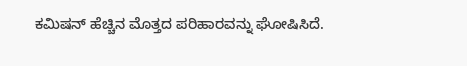ಕಮಿಷನ್ ಹೆಚ್ಚಿನ ಮೊತ್ತದ ಪರಿಹಾರವನ್ನು ಘೋಷಿಸಿದೆ.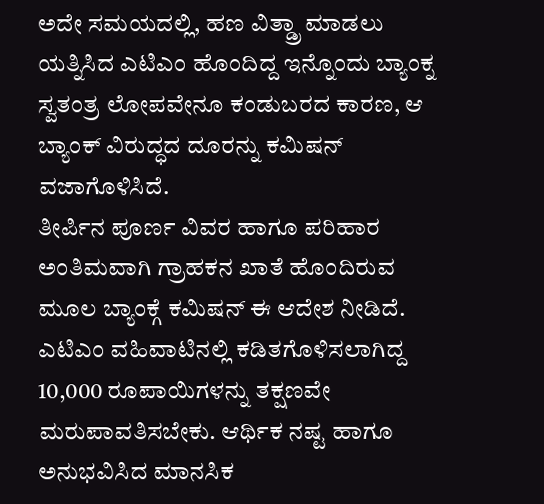ಅದೇ ಸಮಯದಲ್ಲಿ, ಹಣ ವಿತ್ಡ್ರಾ ಮಾಡಲು ಯತ್ನಿಸಿದ ಎಟಿಎಂ ಹೊಂದಿದ್ದ ಇನ್ನೊಂದು ಬ್ಯಾಂಕ್ನ ಸ್ವತಂತ್ರ ಲೋಪವೇನೂ ಕಂಡುಬರದ ಕಾರಣ, ಆ ಬ್ಯಾಂಕ್ ವಿರುದ್ಧದ ದೂರನ್ನು ಕಮಿಷನ್ ವಜಾಗೊಳಿಸಿದೆ.
ತೀರ್ಪಿನ ಪೂರ್ಣ ವಿವರ ಹಾಗೂ ಪರಿಹಾರ
ಅಂತಿಮವಾಗಿ ಗ್ರಾಹಕನ ಖಾತೆ ಹೊಂದಿರುವ ಮೂಲ ಬ್ಯಾಂಕ್ಗೆ ಕಮಿಷನ್ ಈ ಆದೇಶ ನೀಡಿದೆ. ಎಟಿಎಂ ವಹಿವಾಟಿನಲ್ಲಿ ಕಡಿತಗೊಳಿಸಲಾಗಿದ್ದ 10,000 ರೂಪಾಯಿಗಳನ್ನು ತಕ್ಷಣವೇ ಮರುಪಾವತಿಸಬೇಕು. ಆರ್ಥಿಕ ನಷ್ಟ ಹಾಗೂ ಅನುಭವಿಸಿದ ಮಾನಸಿಕ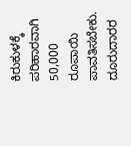ಕಿರುಕುಳಕ್ಕೆ ಪರಿಹಾರವಾಗಿ 50,000 ರೂಪಾಯಿ ಪಾವತಿಸಬೇಕು. ದೂರುದಾರರ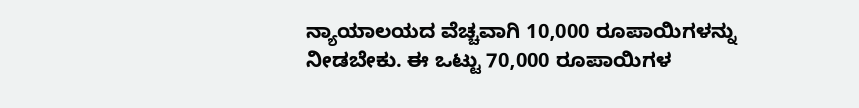ನ್ಯಾಯಾಲಯದ ವೆಚ್ಚವಾಗಿ 10,000 ರೂಪಾಯಿಗಳನ್ನು ನೀಡಬೇಕು. ಈ ಒಟ್ಟು 70,000 ರೂಪಾಯಿಗಳ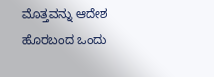ಮೊತ್ತವನ್ನು ಆದೇಶ ಹೊರಬಂದ ಒಂದು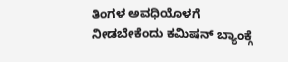ತಿಂಗಳ ಅವಧಿಯೊಳಗೆ ನೀಡಬೇಕೆಂದು ಕಮಿಷನ್ ಬ್ಯಾಂಕ್ಗೆ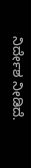ನಿರ್ದೇಶ ನೀಡಿದೆ.